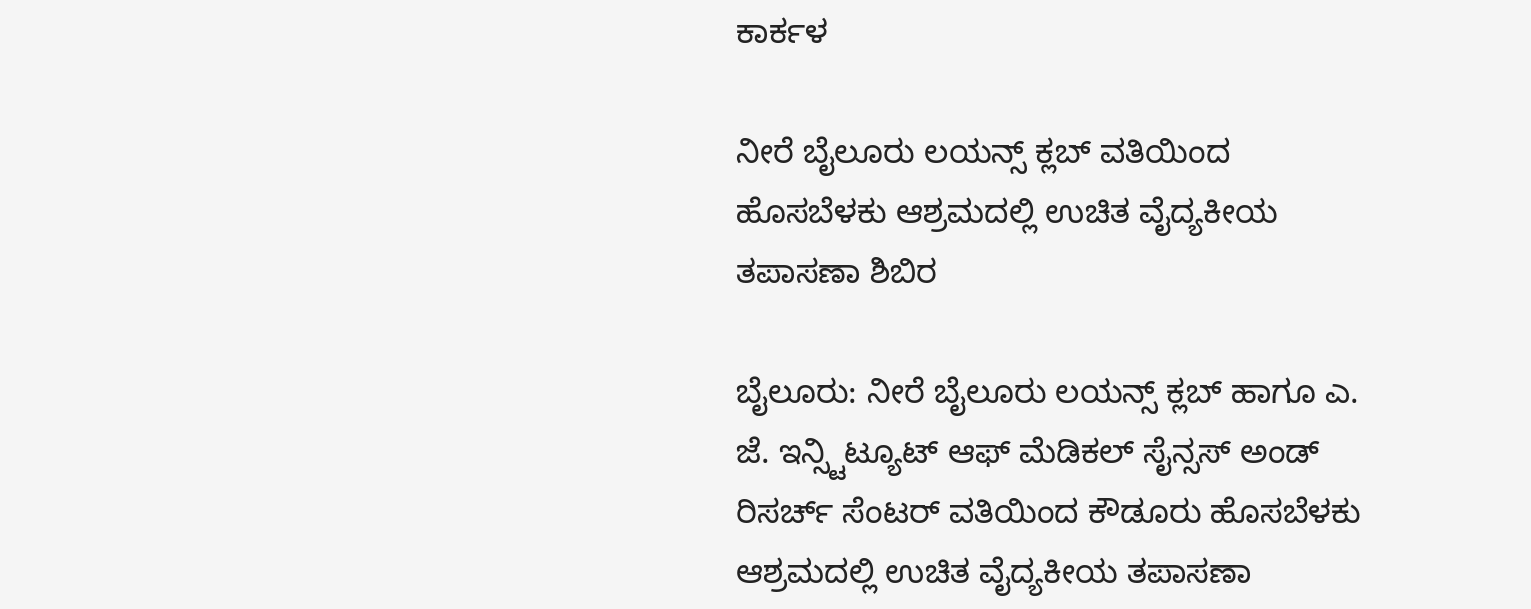ಕಾರ್ಕಳ

ನೀರೆ ಬೈಲೂರು ಲಯನ್ಸ್ ಕ್ಲಬ್ ವತಿಯಿಂದ ಹೊಸಬೆಳಕು ಆಶ್ರಮದಲ್ಲಿ ಉಚಿತ ವೈದ್ಯಕೀಯ ತಪಾಸಣಾ ಶಿಬಿರ

ಬೈಲೂರು: ನೀರೆ ಬೈಲೂರು ಲಯನ್ಸ್ ಕ್ಲಬ್ ಹಾಗೂ ಎ. ಜೆ. ಇನ್ಸ್ಟಿಟ್ಯೂಟ್ ಆಫ್ ಮೆಡಿಕಲ್ ಸೈನ್ಸಸ್ ಅಂಡ್ ರಿಸರ್ಚ್ ಸೆಂಟರ್ ವತಿಯಿಂದ ಕೌಡೂರು ಹೊಸಬೆಳಕು ಆಶ್ರಮದಲ್ಲಿ ಉಚಿತ ವೈದ್ಯಕೀಯ ತಪಾಸಣಾ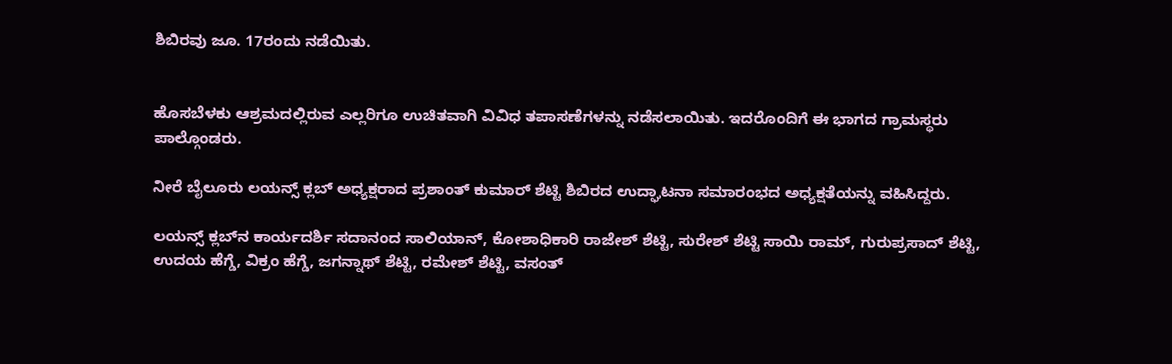ಶಿಬಿರವು ಜೂ. 17ರಂದು ನಡೆಯಿತು.


ಹೊಸಬೆಳಕು ಆಶ್ರಮದಲ್ಲಿರುವ ಎಲ್ಲರಿಗೂ ಉಚಿತವಾಗಿ ವಿವಿಧ ತಪಾಸಣೆಗಳನ್ನು ನಡೆಸಲಾಯಿತು. ಇದರೊಂದಿಗೆ ಈ ಭಾಗದ ಗ್ರಾಮಸ್ಥರು ಪಾಲ್ಗೊಂಡರು.

ನೀರೆ ಬೈಲೂರು ಲಯನ್ಸ್ ಕ್ಲಬ್ ಅಧ್ಯಕ್ಷರಾದ ಪ್ರಶಾಂತ್ ಕುಮಾರ್ ಶೆಟ್ಟಿ ಶಿಬಿರದ ಉದ್ಘಾಟನಾ ಸಮಾರಂಭದ ಅಧ್ಯಕ್ಷತೆಯನ್ನು ವಹಿಸಿದ್ದರು.

ಲಯನ್ಸ್ ಕ್ಲಬ್‌ನ ಕಾರ್ಯದರ್ಶಿ ಸದಾನಂದ ಸಾಲಿಯಾನ್, ಕೋಶಾಧಿಕಾರಿ ರಾಜೇಶ್ ಶೆಟ್ಟಿ, ಸುರೇಶ್ ಶೆಟ್ಟಿ ಸಾಯಿ ರಾಮ್, ಗುರುಪ್ರಸಾದ್ ಶೆಟ್ಟಿ, ಉದಯ ಹೆಗ್ಡೆ, ವಿಕ್ರಂ ಹೆಗ್ಡೆ, ಜಗನ್ನಾಥ್ ಶೆಟ್ಟಿ, ರಮೇಶ್ ಶೆಟ್ಟಿ, ವಸಂತ್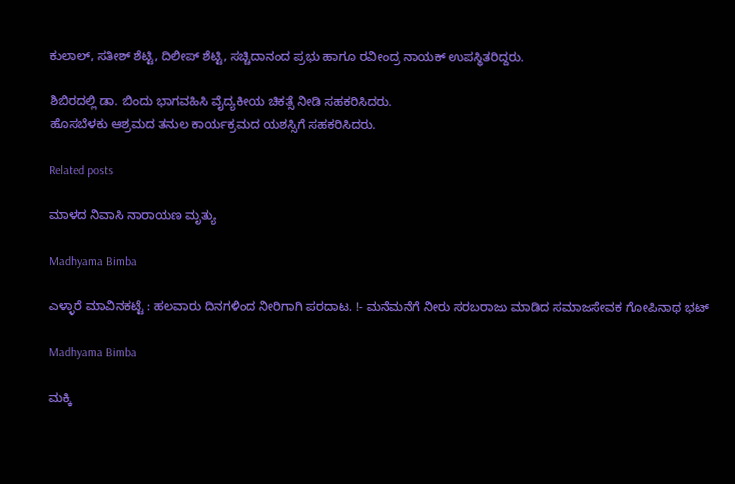ಕುಲಾಲ್, ಸತೀಶ್ ಶೆಟ್ಟಿ, ದಿಲೀಪ್ ಶೆಟ್ಟಿ, ಸಚ್ಚಿದಾನಂದ ಪ್ರಭು ಹಾಗೂ ರವೀಂದ್ರ ನಾಯಕ್ ಉಪಸ್ಥಿತರಿದ್ದರು.

ಶಿಬಿರದಲ್ಲಿ ಡಾ. ಬಿಂದು ಭಾಗವಹಿಸಿ ವೈದ್ಯಕೀಯ ಚಿಕತ್ಸೆ ನೀಡಿ ಸಹಕರಿಸಿದರು.
ಹೊಸಬೆಳಕು ಆಶ್ರಮದ ತನುಲ ಕಾರ್ಯಕ್ರಮದ ಯಶಸ್ಸಿಗೆ ಸಹಕರಿಸಿದರು.

Related posts

ಮಾಳದ ನಿವಾಸಿ ನಾರಾಯಣ ಮೃತ್ಯು

Madhyama Bimba

ಎಳ್ಳಾರೆ ಮಾವಿನಕಟ್ಟೆ : ಹಲವಾರು ದಿನಗಳಿಂದ ನೀರಿಗಾಗಿ ಪರದಾಟ. !- ಮನೆಮನೆಗೆ ನೀರು ಸರಬರಾಜು ಮಾಡಿದ ಸಮಾಜಸೇವಕ ಗೋಪಿನಾಥ ಭಟ್

Madhyama Bimba

ಮಕ್ಕಿ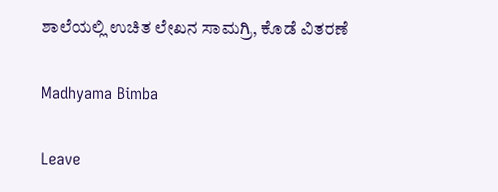ಶಾಲೆಯಲ್ಲಿ ಉಚಿತ ಲೇಖನ ಸಾಮಗ್ರಿ, ಕೊಡೆ ವಿತರಣೆ

Madhyama Bimba

Leave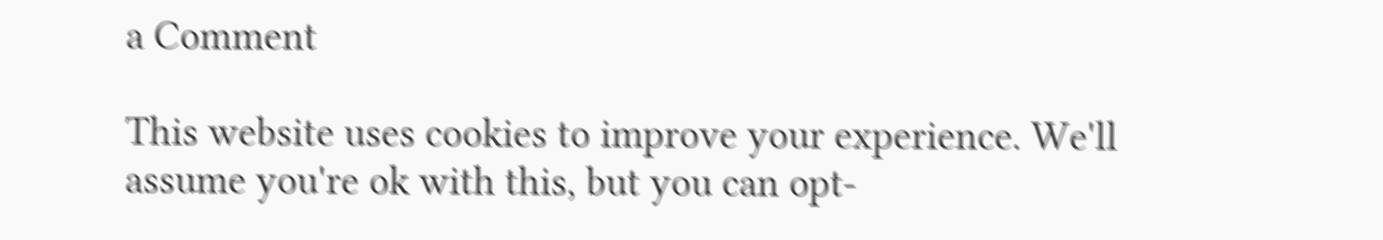a Comment

This website uses cookies to improve your experience. We'll assume you're ok with this, but you can opt-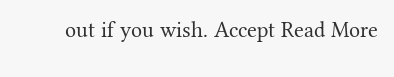out if you wish. Accept Read More